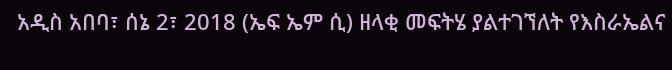አዲስ አበባ፣ ሰኔ 2፣ 2018 (ኤፍ ኤም ሲ) ዘላቂ መፍትሄ ያልተገኘለት የእስራኤልና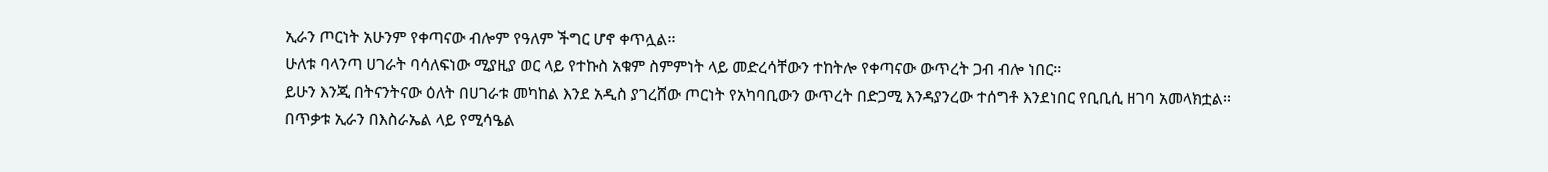ኢራን ጦርነት አሁንም የቀጣናው ብሎም የዓለም ችግር ሆኖ ቀጥሏል፡፡
ሁለቱ ባላንጣ ሀገራት ባሳለፍነው ሚያዚያ ወር ላይ የተኩስ አቁም ስምምነት ላይ መድረሳቸውን ተከትሎ የቀጣናው ውጥረት ጋብ ብሎ ነበር፡፡
ይሁን እንጂ በትናንትናው ዕለት በሀገራቱ መካከል እንደ አዲስ ያገረሸው ጦርነት የአካባቢውን ውጥረት በድጋሚ እንዳያንረው ተሰግቶ እንደነበር የቢቢሲ ዘገባ አመላክቷል፡፡
በጥቃቱ ኢራን በእስራኤል ላይ የሚሳዔል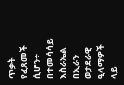ጥቃት የፈጸመች ሲሆን÷ በተመሳሳይ እስራኤል በኢራን ወታደራዊ ዒላማዎች ላይ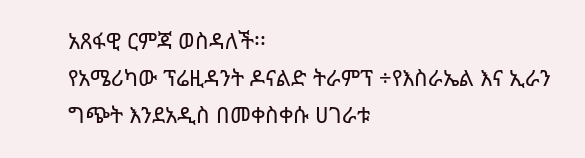አጸፋዊ ርምጃ ወስዳለች፡፡
የአሜሪካው ፕሬዚዳንት ዶናልድ ትራምፕ ÷የእስራኤል እና ኢራን ግጭት እንደአዲስ በመቀስቀሱ ሀገራቱ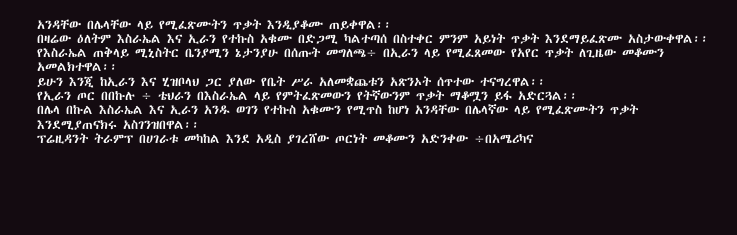አንዳቸው በሌላቸው ላይ የሚፈጽሙትን ጥቃት እንዲያቆሙ ጠይቀዋል፡፡
በዛሬው ዕለትም እስራኤል እና ኢራን የተኩስ አቁሙ በድጋሚ ካልተጣሰ በስተቀር ምንም አይነት ጥቃት እንደማይፈጽሙ አስታውቀዋል፡፡
የእስራኤል ጠቅላይ ሚኒስትር ቤንያሚን ኔታንያሁ በሰጡት መግለጫ÷ በኢራን ላይ የሚፈጸመው የአየር ጥቃት ለጊዜው መቆሙን አመልክተዋል፡፡
ይሁን እንጂ ከኢራን እና ሂዝቦላህ ጋር ያለው የቤት ሥራ አለመቋጨቱን አጽንኦት ሰጥተው ተናግረዋል፡፡
የኢራን ጦር በበኩሉ ÷ ቴህራን በእስራኤል ላይ የምትፈጽመውን የትኛውንም ጥቃት ማቆሟን ይፋ አድርጓል፡፡
በሌላ በኩል እስራኤል እና ኢራን አንዱ ወገን የተኩስ አቁሙን የሚጥስ ከሆነ አንዳቸው በሌላኛው ላይ የሚፈጽሙትን ጥቃት እንደሚያጠናክሩ አስገንዝበዋል፡፡
ፕሬዚዳንት ትራምፕ በሀገራቱ መካከል እንደ አዲስ ያገረሸው ጦርነት መቆሙን አድንቀው ÷በአሜሪካና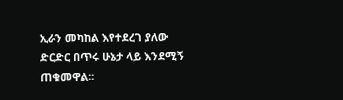ኢራን መካከል እየተደረገ ያለው ድርድር በጥሩ ሁኔታ ላይ እንደሚኝ ጠቁመዋል፡፡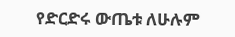የድርድሩ ውጤቱ ለሁሉም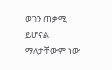ወገን ጠቃሚ ይሆናል ማለታቸውም ነው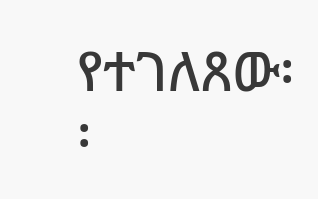የተገለጸው፡፡